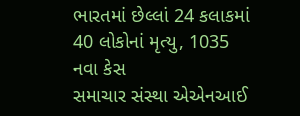ભારતમાં છેલ્લાં 24 કલાકમાં 40 લોકોનાં મૃત્યુ, 1035 નવા કેસ
સમાચાર સંસ્થા એએનઆઈ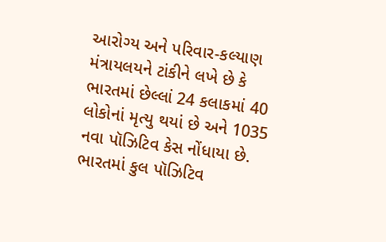આરોગ્ય અને પરિવાર-કલ્યાણ મંત્રાયલયને ટાંકીને લખે છે કે ભારતમાં છેલ્લાં 24 કલાકમાં 40 લોકોનાં મૃત્યુ થયાં છે અને 1035 નવા પૉઝિટિવ કેસ નોંધાયા છે.
ભારતમાં કુલ પૉઝિટિવ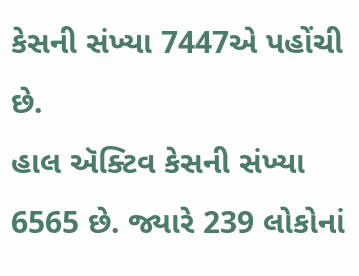કેસની સંખ્યા 7447એ પહોંચી છે.
હાલ ઍક્ટિવ કેસની સંખ્યા 6565 છે. જ્યારે 239 લોકોનાં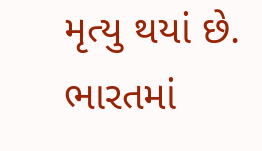મૃત્યુ થયાં છે.
ભારતમાં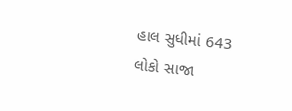હાલ સુધીમાં 643 લોકો સાજા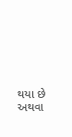થયા છે અથવા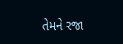તેમને રજા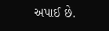અપાઈ છે.